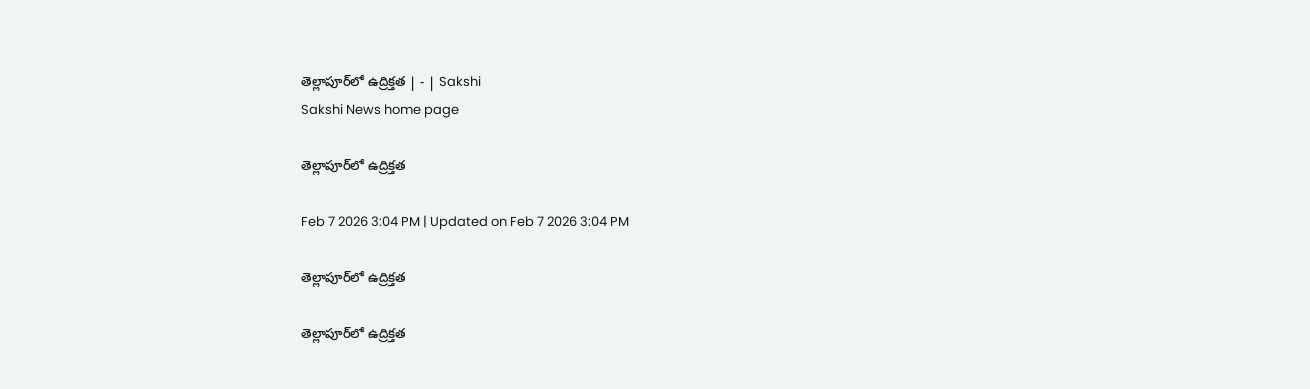తెల్లాపూర్‌లో ఉద్రిక్తత | - | Sakshi
Sakshi News home page

తెల్లాపూర్‌లో ఉద్రిక్తత

Feb 7 2026 3:04 PM | Updated on Feb 7 2026 3:04 PM

తెల్లాపూర్‌లో ఉద్రిక్తత

తెల్లాపూర్‌లో ఉద్రిక్తత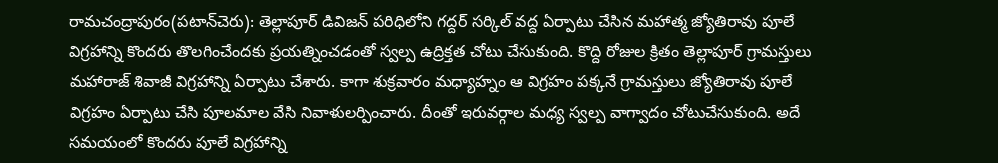రామచంద్రాపురం(పటాన్‌చెరు): తెల్లాపూర్‌ డివిజన్‌ పరిధిలోని గద్దర్‌ సర్కిల్‌ వద్ద ఏర్పాటు చేసిన మహాత్మ జ్యోతిరావు పూలే విగ్రహాన్ని కొందరు తొలగించేందకు ప్రయత్నించడంతో స్వల్ప ఉద్రిక్తత చోటు చేసుకుంది. కొద్ది రోజుల క్రితం తెల్లాపూర్‌ గ్రామస్తులు మహారాజ్‌ శివాజీ విగ్రహాన్ని ఏర్పాటు చేశారు. కాగా శుక్రవారం మధ్యాహ్నం ఆ విగ్రహం పక్కనే గ్రామస్తులు జ్యోతిరావు పూలే విగ్రహం ఏర్పాటు చేసి పూలమాల వేసి నివాళులర్పించారు. దీంతో ఇరువర్గాల మధ్య స్వల్ప వాగ్వాదం చోటుచేసుకుంది. అదే సమయంలో కొందరు పూలే విగ్రహాన్ని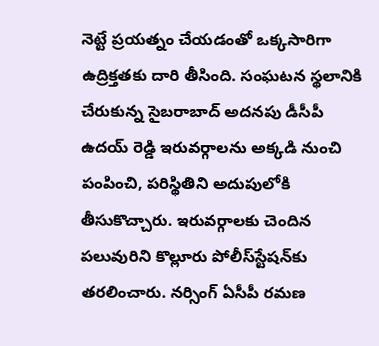నెట్టే ప్రయత్నం చేయడంతో ఒక్కసారిగా ఉద్రిక్తతకు దారి తీసింది. సంఘటన స్థలానికి చేరుకున్న సైబరాబాద్‌ అదనపు డీసీపీ ఉదయ్‌ రెడ్డి ఇరువర్గాలను అక్కడి నుంచి పంపించి, పరిస్థితిని అదుపులోకి తీసుకొచ్చారు. ఇరువర్గాలకు చెందిన పలువురిని కొల్లూరు పోలీస్‌స్టేషన్‌కు తరలించారు. నర్సింగ్‌ ఏసీపీ రమణ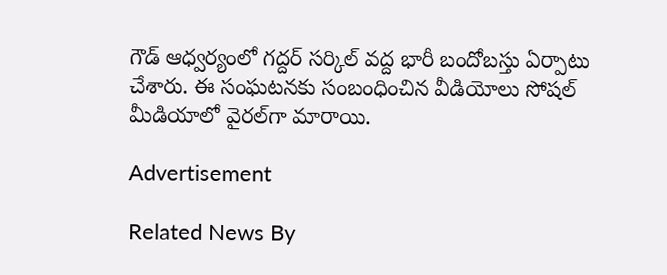గౌడ్‌ ఆధ్వర్యంలో గద్దర్‌ సర్కిల్‌ వద్ద భారీ బందోబస్తు ఏర్పాటు చేశారు. ఈ సంఘటనకు సంబంధించిన వీడియోలు సోషల్‌ మీడియాలో వైరల్‌గా మారాయి.

Advertisement

Related News By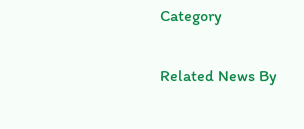Category

Related News By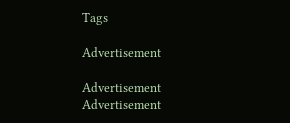Tags

Advertisement

Advertisement
Advertisement